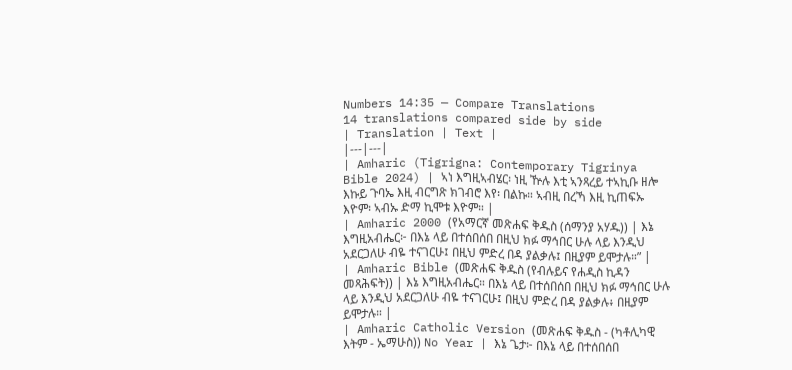Numbers 14:35 — Compare Translations
14 translations compared side by side
| Translation | Text |
|---|---|
| Amharic (Tigrigna: Contemporary Tigrinya Bible 2024) | ኣነ እግዚኣብሄር፡ ነዚ ዅሉ እቲ ኣንጻረይ ተኣኪቡ ዘሎ እኩይ ጉባኤ እዚ ብርግጽ ክገብሮ እየ፡ በልኩ። ኣብዚ በረኻ እዚ ኪጠፍኡ እዮም፡ ኣብኡ ድማ ኪሞቱ እዮም። |
| Amharic 2000 (የአማርኛ መጽሐፍ ቅዱስ (ሰማንያ አሃዱ)) | እኔ እግዚአብሔር፦ በእኔ ላይ በተሰበሰበ በዚህ ክፉ ማኅበር ሁሉ ላይ እንዲህ አደርጋለሁ ብዬ ተናገርሁ፤ በዚህ ምድረ በዳ ያልቃሉ፤ በዚያም ይሞታሉ።” |
| Amharic Bible (መጽሐፍ ቅዱስ (የብሉይና የሐዲስ ኪዳን መጻሕፍት)) | እኔ እግዚአብሔር። በእኔ ላይ በተሰበሰበ በዚህ ክፉ ማኅበር ሁሉ ላይ እንዲህ አደርጋለሁ ብዬ ተናገርሁ፤ በዚህ ምድረ በዳ ያልቃሉ፥ በዚያም ይሞታሉ። |
| Amharic Catholic Version (መጽሐፍ ቅዱስ - (ካቶሊካዊ እትም - ኤማሁስ)) No Year | እኔ ጌታ፦ በእኔ ላይ በተሰበሰበ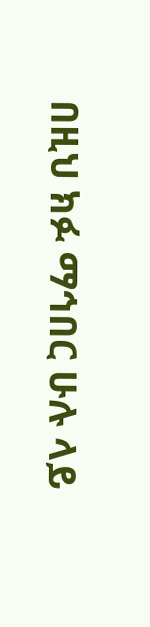በዚህ ክፉ ማኅበር ሁሉ ላይ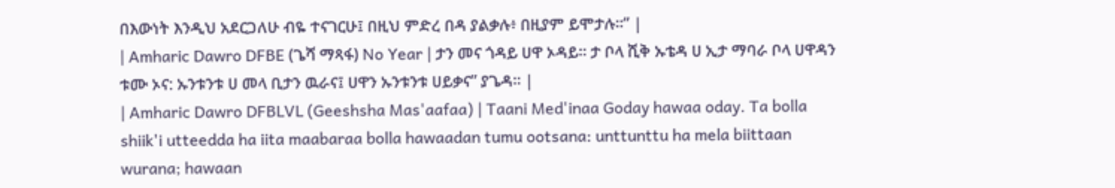በእውነት እንዲህ አደርጋለሁ ብዬ ተናገርሁ፤ በዚህ ምድረ በዳ ያልቃሉ፥ በዚያም ይሞታሉ።” |
| Amharic Dawro DFBE (ጌሻ ማጻፋ) No Year | ታን መና ጎዳይ ሀዋ ኦዳይ። ታ ቦላ ሺቅ ኡቴዳ ሀ ኢታ ማባራ ቦላ ሀዋዳን ቱሙ ኦና: ኡንቱንቱ ሀ መላ ቢታን ዉራና፤ ሀዋን ኡንቱንቱ ሀይቃና” ያጌዳ። |
| Amharic Dawro DFBLVL (Geeshsha Mas'aafaa) | Taani Med'inaa Goday hawaa oday. Ta bolla shiik'i utteedda ha iita maabaraa bolla hawaadan tumu ootsana: unttunttu ha mela biittaan wurana; hawaan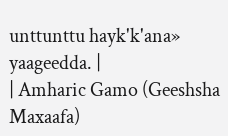unttunttu hayk'k'ana» yaageedda. |
| Amharic Gamo (Geeshsha Maxaafa)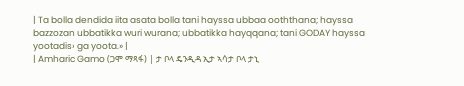| Ta bolla dendida iita asata bolla tani hayssa ubbaa ooththana; hayssa bazzozan ubbatikka wuri wurana; ubbatikka hayqqana; tani GODAY hayssa yootadis› ga yoota.» |
| Amharic Gamo (ጋሞ ማጻፋ) | ታ ቦላ ዴንዲዳ ኢታ ኣሳታ ቦላ ታኒ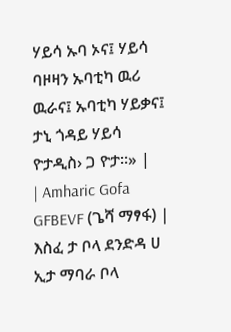ሃይሳ ኡባ ኦና፤ ሃይሳ ባዞዛን ኡባቲካ ዉሪ ዉራና፤ ኡባቲካ ሃይቃና፤ ታኒ ጎዳይ ሃይሳ ዮታዲስ› ጋ ዮታ።» |
| Amharic Gofa GFBEVF (ጌሻ ማፃፋ) | እስፈ ታ ቦላ ደንድዳ ሀ ኢታ ማባራ ቦላ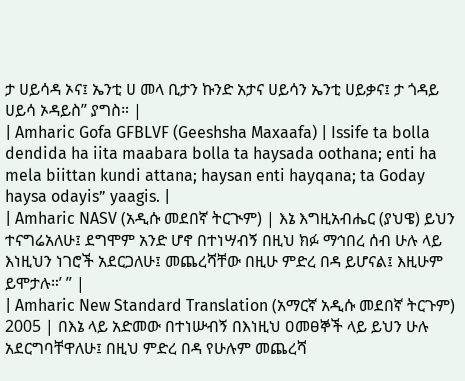ታ ሀይሳዳ ኦና፤ ኤንቲ ሀ መላ ቢታን ኩንድ አታና ሀይሳን ኤንቲ ሀይቃና፤ ታ ጎዳይ ሀይሳ ኦዳይስ” ያግስ። |
| Amharic Gofa GFBLVF (Geeshsha Maxaafa) | Issife ta bolla dendida ha iita maabara bolla ta haysada oothana; enti ha mela biittan kundi attana; haysan enti hayqana; ta Goday haysa odayis” yaagis. |
| Amharic NASV (አዲሱ መደበኛ ትርጒም) | እኔ እግዚአብሔር (ያህዌ) ይህን ተናግሬአለሁ፤ ደግሞም አንድ ሆኖ በተነሣብኝ በዚህ ክፉ ማኅበረ ሰብ ሁሉ ላይ እነዚህን ነገሮች አደርጋለሁ፤ መጨረሻቸው በዚሁ ምድረ በዳ ይሆናል፤ እዚሁም ይሞታሉ።’ ” |
| Amharic New Standard Translation (አማርኛ አዲሱ መደበኛ ትርጉም) 2005 | በእኔ ላይ አድመው በተነሡብኝ በእነዚህ ዐመፀኞች ላይ ይህን ሁሉ አደርግባቸዋለሁ፤ በዚህ ምድረ በዳ የሁሉም መጨረሻ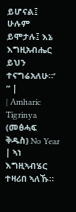ይሆናል፤ ሁሉም ይሞታሉ፤ እኔ እግዚአብሔር ይህን ተናግሬአለሁ።’ ” |
| Amharic Tigrinya (መፅሓፍ ቅዱስ) No Year | ኣነ እግዚኣብሄር ተዛሪበ ኣለኹ።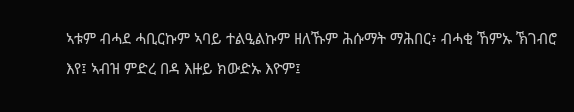ኣቱም ብሓደ ሓቢርኩም ኣባይ ተልዒልኩም ዘለኹም ሕሱማት ማሕበር፥ ብሓቂ ኸምኡ ኽገብሮ እየ፤ ኣብዝ ምድረ በዳ እዙይ ክውድኡ እዮም፤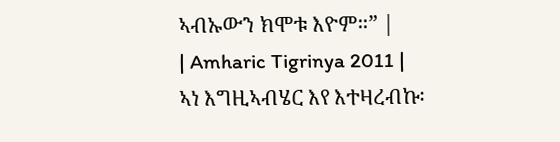ኣብኡውን ክሞቱ እዮም።” |
| Amharic Tigrinya 2011 | ኣነ እግዚኣብሄር እየ እተዛረብኩ፡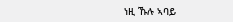ነዚ ኹሉ ኣባይ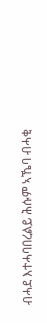ብሓደ እተሓባበረልይ ሕሱም ኣኼባ ብሓቂ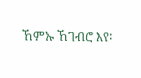ኸምኡ ኸገብሮ እየ፡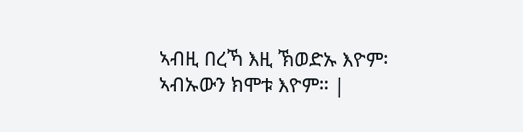ኣብዚ በረኻ እዚ ኽወድኡ እዮም፡ ኣብኡውን ክሞቱ እዮም። |